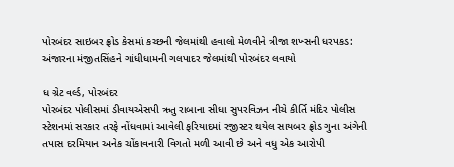પોરબંદર સાઇબર ફ્રોડ કેસમાં કચ્છની જેલમાંથી હવાલો મેળવીને ત્રીજા શખ્સની ધરપકડ: અંજારના મંજીતસિંહને ગાંધીધામની ગલપાદર જેલમાંથી પોરબંદર લવાયો

ધ ગ્રેટ વર્લ્ડ, પોરબંદર
પોરબંદર પોલીસમાં ડીવાયએસપી ઋતુ રાબાના સીધા સુપરવિઝન નીચે કીર્તિ મંદિર પોલીસ સ્ટેશનમાં સરકાર તરફે નોંધવામાં આવેલી ફરિયાદમાં રજીસ્ટર થયેલ સાયબર ફ્રોડ ગુના અંગેની તપાસ દરમિયાન અનેક ચોંકાવનારી વિગતો મળી આવી છે અને વધુ એક આરોપી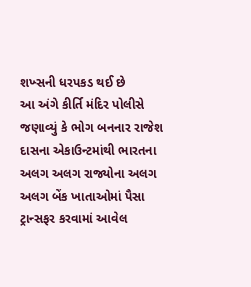શખ્સની ધરપકડ થઈ છે
આ અંગે કીર્તિ મંદિર પોલીસે જણાવ્યું કે ભોગ બનનાર રાજેશ દાસના એકાઉન્ટમાંથી ભારતના અલગ અલગ રાજ્યોના અલગ અલગ બેંક ખાતાઓમાં પૈસા ટ્રાન્સફર કરવામાં આવેલ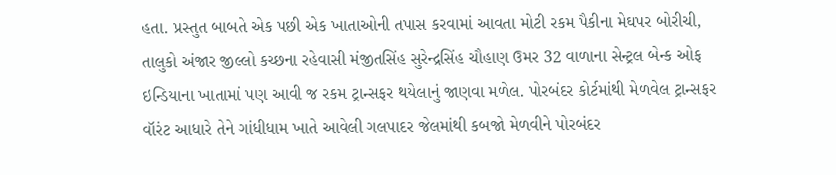હતા. પ્રસ્તુત બાબતે એક પછી એક ખાતાઓની તપાસ કરવામાં આવતા મોટી રકમ પૈકીના મેઘપર બોરીચી, તાલુકો અંજાર જીલ્લો કચ્છના રહેવાસી મંજીતસિંહ સુરેન્દ્રસિંહ ચૌહાણ ઉમર 32 વાળાના સેન્ટ્રલ બેન્ક ઓફ ઇન્ડિયાના ખાતામાં પણ આવી જ રકમ ટ્રાન્સફર થયેલાનું જાણવા મળેલ. પોરબંદર કોર્ટમાંથી મેળવેલ ટ્રાન્સફર વૉરંટ આધારે તેને ગાંધીધામ ખાતે આવેલી ગલપાદર જેલમાંથી કબજો મેળવીને પોરબંદર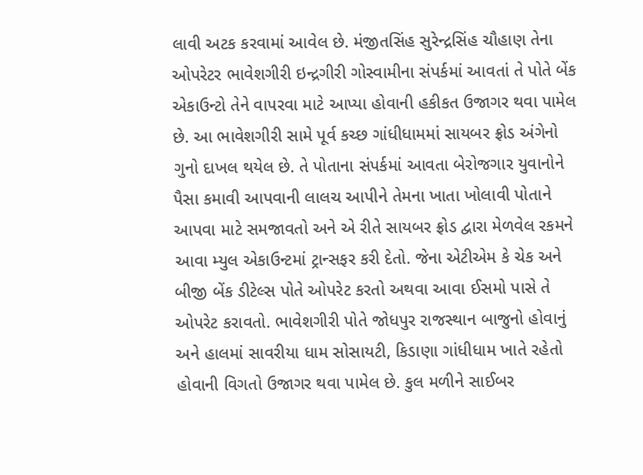લાવી અટક કરવામાં આવેલ છે. મંજીતસિંહ સુરેન્દ્રસિંહ ચૌહાણ તેના ઓપરેટર ભાવેશગીરી ઇન્દ્રગીરી ગોસ્વામીના સંપર્કમાં આવતાં તે પોતે બેંક એકાઉન્ટો તેને વાપરવા માટે આપ્યા હોવાની હકીકત ઉજાગર થવા પામેલ છે. આ ભાવેશગીરી સામે પૂર્વ કચ્છ ગાંધીધામમાં સાયબર ફ્રોડ અંગેનો ગુનો દાખલ થયેલ છે. તે પોતાના સંપર્કમાં આવતા બેરોજગાર યુવાનોને પૈસા કમાવી આપવાની લાલચ આપીને તેમના ખાતા ખોલાવી પોતાને આપવા માટે સમજાવતો અને એ રીતે સાયબર ફ્રોડ દ્વારા મેળવેલ રકમને આવા મ્યુલ એકાઉન્ટમાં ટ્રાન્સફર કરી દેતો. જેના એટીએમ કે ચેક અને બીજી બેંક ડીટેલ્સ પોતે ઓપરેટ કરતો અથવા આવા ઈસમો પાસે તે ઓપરેટ કરાવતો. ભાવેશગીરી પોતે જોધપુર રાજસ્થાન બાજુનો હોવાનું અને હાલમાં સાવરીયા ધામ સોસાયટી, કિડાણા ગાંધીધામ ખાતે રહેતો હોવાની વિગતો ઉજાગર થવા પામેલ છે. કુલ મળીને સાઈબર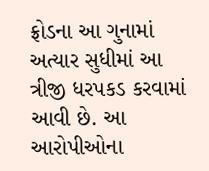ફ્રોડના આ ગુનામાં અત્યાર સુધીમાં આ ત્રીજી ધરપકડ કરવામાં આવી છે. આ આરોપીઓના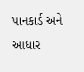પાનકાર્ડ અને આધાર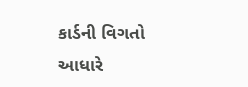કાર્ડની વિગતો આધારે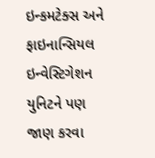ઇન્કમટેક્સ અને ફાઇનાન્સિયલ ઇન્વેસ્ટિગેશન યુનિટને પણ જાણ કરવા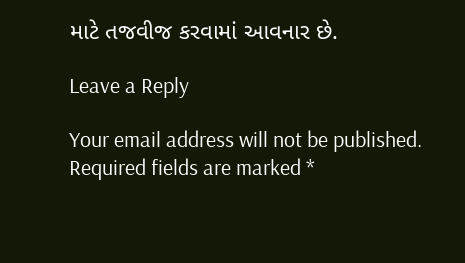માટે તજવીજ કરવામાં આવનાર છે.

Leave a Reply

Your email address will not be published. Required fields are marked *